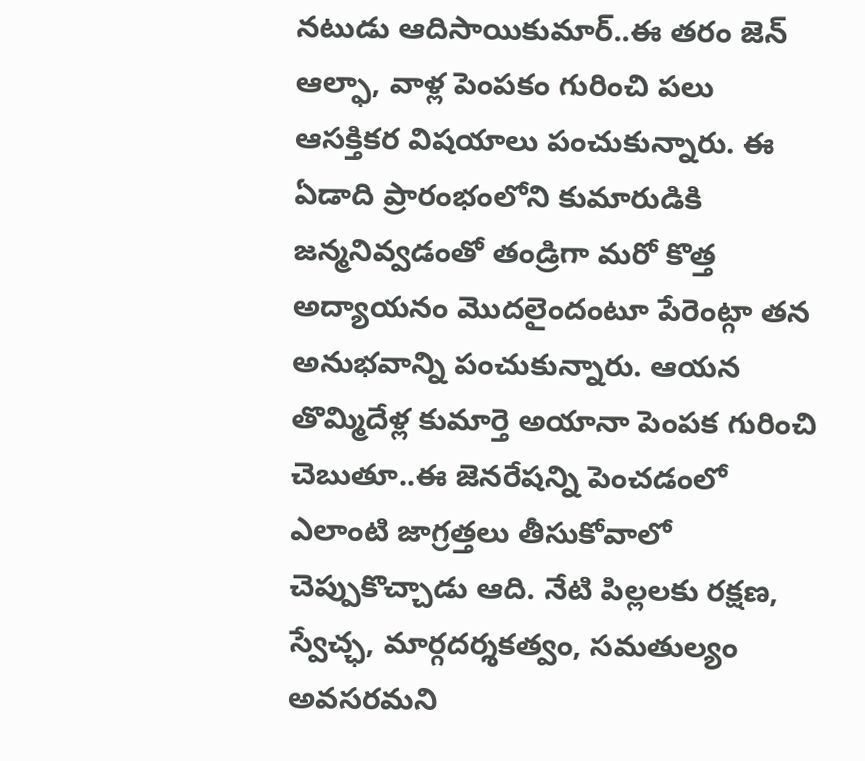నటుడు ఆదిసాయికుమార్..ఈ తరం జెన్ ఆల్ఫా, వాళ్ల పెంపకం గురించి పలు ఆసక్తికర విషయాలు పంచుకున్నారు. ఈ ఏడాది ప్రారంభంలోని కుమారుడికి జన్మనివ్వడంతో తండ్రిగా మరో కొత్త అద్యాయనం మొదలైందంటూ పేరెంట్గా తన అనుభవాన్ని పంచుకున్నారు. ఆయన తొమ్మిదేళ్ల కుమార్తె అయానా పెంపక గురించి చెబుతూ..ఈ జెనరేషన్ని పెంచడంలో ఎలాంటి జాగ్రత్తలు తీసుకోవాలో చెప్పుకొచ్చాడు ఆది. నేటి పిల్లలకు రక్షణ, స్వేచ్ఛ, మార్గదర్శకత్వం, సమతుల్యం అవసరమని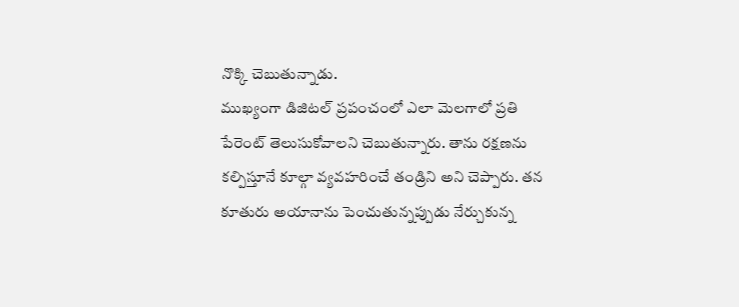నొక్కి చెబుతున్నాడు.
ముఖ్యంగా డిజిటల్ ప్రపంచంలో ఎలా మెలగాలో ప్రతి పేరెంట్ తెలుసుకోవాలని చెబుతున్నారు. తాను రక్షణను కల్పిస్తూనే కూల్గా వ్యవహరించే తండ్రిని అని చెప్పారు. తన కూతురు అయానాను పెంచుతున్నప్పుడు నేర్చుకున్న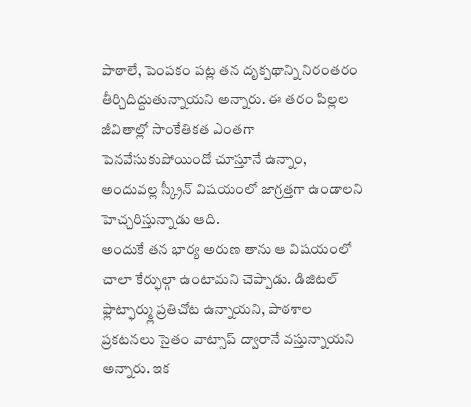పాఠాలే, పెంపకం పట్ల తన దృక్పథాన్ని నిరంతరం తీర్చిదిద్దుతున్నాయని అన్నారు. ఈ తరం పిల్లల జీవితాల్లో సాంకేతికత ఎంతగా పెనవేసుకుపోయిందో చూస్తూనే ఉన్నాం, అందువల్ల స్క్రీన్ విషయంలో జాగ్రత్తగా ఉండాలని హెచ్చరిస్తున్నాడు ఆది.
అందుకే తన భార్య అరుణ తాను ఆ విషయంలో చాలా కేర్ఫుల్గా ఉంటామని చెప్పాడు. డిజిటల్ ఫ్లాట్ఫార్మ్లు ప్రతిచోట ఉన్నాయని, పాఠశాల ప్రకటనలు సైతం వాట్సాప్ ద్వారానే వస్తున్నాయని అన్నారు. ఇక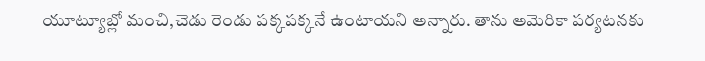యూట్యూబ్లో మంచి,చెడు రెండు పక్కపక్కనే ఉంటాయని అన్నారు. తాను అమెరికా పర్యటనకు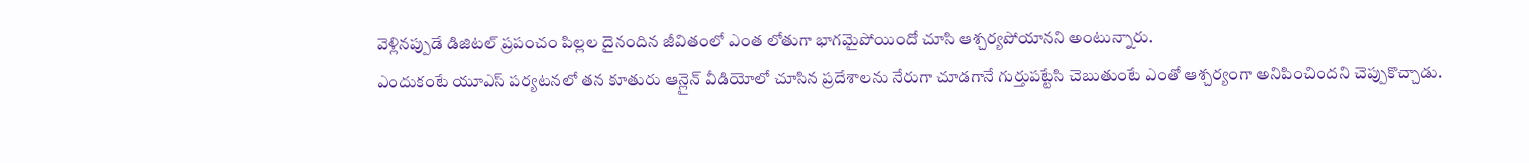వెళ్లినప్పుడే డిజిటల్ ప్రపంచం పిల్లల దైనందిన జీవితంలో ఎంత లోతుగా భాగమైపోయిందో చూసి ఆశ్చర్యపోయానని అంటున్నారు.
ఎందుకంటే యూఎస్ పర్యటనలో తన కూతురు ఆన్లైన్ వీడియోలో చూసిన ప్రదేశాలను నేరుగా చూడగానే గుర్తుపట్టేసి చెబుతుంటే ఎంతో ఆశ్చర్యంగా అనిపించిందని చెప్పుకొచ్చాడు.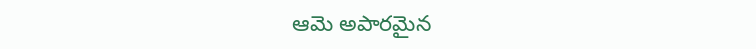ఆమె అపారమైన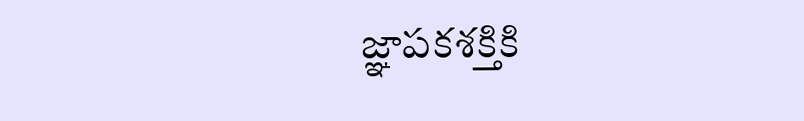జ్ఞాపకశక్తికి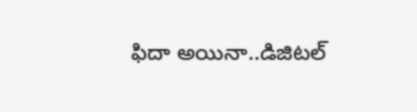ఫిదా అయినా..డిజిటల్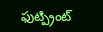ఫుట్ప్రింట్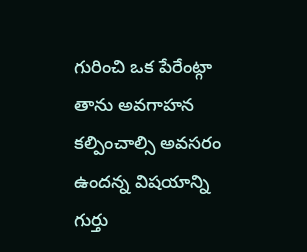గురించి ఒక పేరేంట్గా తాను అవగాహన కల్పించాల్సి అవసరం ఉందన్న విషయాన్ని గుర్తు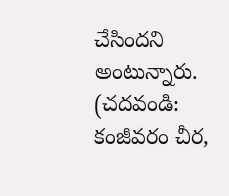చేసిందని అంటున్నారు.
(చదవండి: కంజీవరం చీర,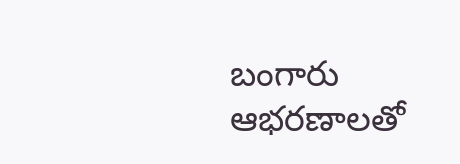బంగారు ఆభరణాలతో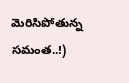మెరిసిపోతున్న సమంత..!)